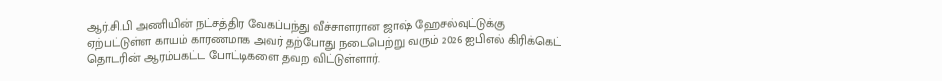ஆர்.சி.பி அணியின் நட்சத்திர வேகப்பந்து வீச்சாளரான ஜாஷ் ஹேசல்வுட்டுக்கு ஏற்பட்டுள்ள காயம் காரணமாக அவர் தற்போது நடைபெற்று வரும் 2026 ஐபிஎல் கிரிக்கெட் தொடரின் ஆரம்பகட்ட போட்டிகளை தவற விட்டுள்ளார்.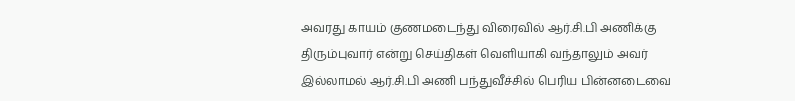அவரது காயம் குணமடைந்து விரைவில் ஆர்.சி.பி அணிக்கு திரும்புவார் என்று செய்திகள் வெளியாகி வந்தாலும் அவர் இல்லாமல் ஆர்.சி.பி அணி பந்துவீச்சில் பெரிய பின்னடைவை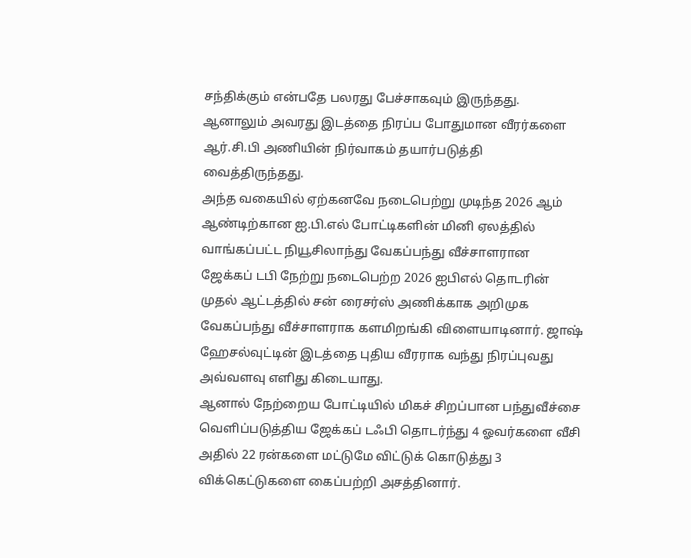சந்திக்கும் என்பதே பலரது பேச்சாகவும் இருந்தது. ஆனாலும் அவரது இடத்தை நிரப்ப போதுமான வீரர்களை ஆர்.சி.பி அணியின் நிர்வாகம் தயார்படுத்தி வைத்திருந்தது.
அந்த வகையில் ஏற்கனவே நடைபெற்று முடிந்த 2026 ஆம் ஆண்டிற்கான ஐ.பி.எல் போட்டிகளின் மினி ஏலத்தில் வாங்கப்பட்ட நியூசிலாந்து வேகப்பந்து வீச்சாளரான ஜேக்கப் டபி நேற்று நடைபெற்ற 2026 ஐபிஎல் தொடரின் முதல் ஆட்டத்தில் சன் ரைசர்ஸ் அணிக்காக அறிமுக வேகப்பந்து வீச்சாளராக களமிறங்கி விளையாடினார். ஜாஷ் ஹேசல்வுட்டின் இடத்தை புதிய வீரராக வந்து நிரப்புவது அவ்வளவு எளிது கிடையாது.
ஆனால் நேற்றைய போட்டியில் மிகச் சிறப்பான பந்துவீச்சை வெளிப்படுத்திய ஜேக்கப் டஃபி தொடர்ந்து 4 ஓவர்களை வீசி அதில் 22 ரன்களை மட்டுமே விட்டுக் கொடுத்து 3 விக்கெட்டுகளை கைப்பற்றி அசத்தினார்.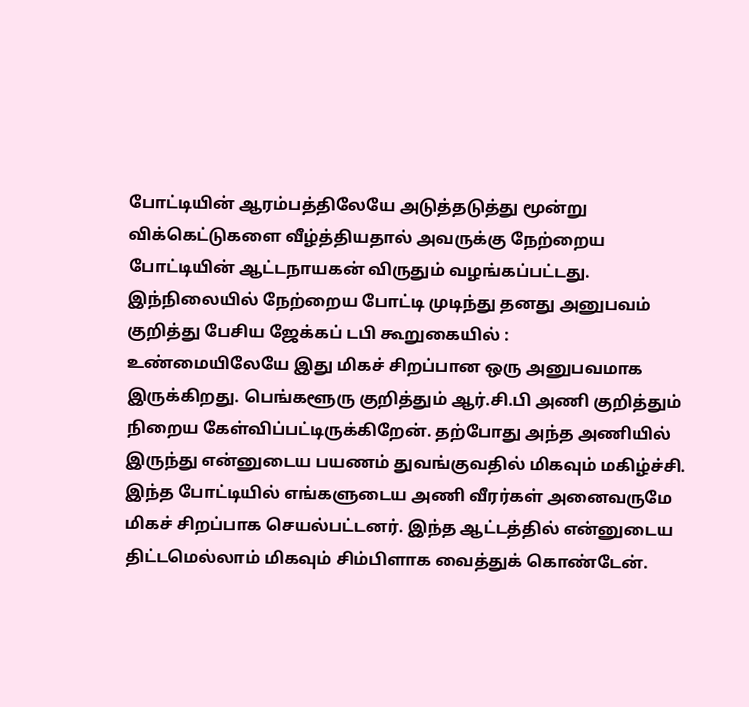போட்டியின் ஆரம்பத்திலேயே அடுத்தடுத்து மூன்று விக்கெட்டுகளை வீழ்த்தியதால் அவருக்கு நேற்றைய போட்டியின் ஆட்டநாயகன் விருதும் வழங்கப்பட்டது. இந்நிலையில் நேற்றைய போட்டி முடிந்து தனது அனுபவம் குறித்து பேசிய ஜேக்கப் டபி கூறுகையில் :
உண்மையிலேயே இது மிகச் சிறப்பான ஒரு அனுபவமாக இருக்கிறது. பெங்களூரு குறித்தும் ஆர்.சி.பி அணி குறித்தும் நிறைய கேள்விப்பட்டிருக்கிறேன். தற்போது அந்த அணியில் இருந்து என்னுடைய பயணம் துவங்குவதில் மிகவும் மகிழ்ச்சி. இந்த போட்டியில் எங்களுடைய அணி வீரர்கள் அனைவருமே மிகச் சிறப்பாக செயல்பட்டனர். இந்த ஆட்டத்தில் என்னுடைய திட்டமெல்லாம் மிகவும் சிம்பிளாக வைத்துக் கொண்டேன்.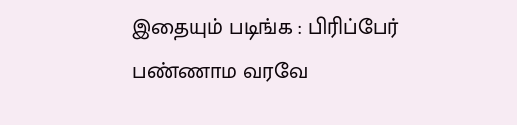இதையும் படிங்க : பிரிப்பேர் பண்ணாம வரவே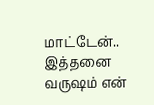மாட்டேன்.. இத்தனை வருஷம் என்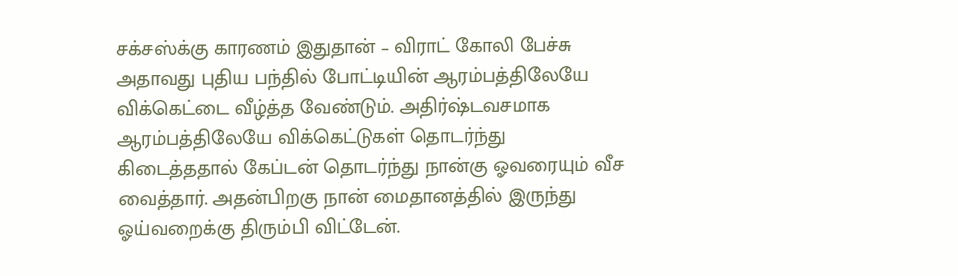சக்சஸ்க்கு காரணம் இதுதான் – விராட் கோலி பேச்சு
அதாவது புதிய பந்தில் போட்டியின் ஆரம்பத்திலேயே விக்கெட்டை வீழ்த்த வேண்டும். அதிர்ஷ்டவசமாக ஆரம்பத்திலேயே விக்கெட்டுகள் தொடர்ந்து கிடைத்ததால் கேப்டன் தொடர்ந்து நான்கு ஓவரையும் வீச வைத்தார். அதன்பிறகு நான் மைதானத்தில் இருந்து ஓய்வறைக்கு திரும்பி விட்டேன்.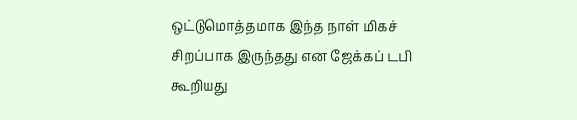ஒட்டுமொத்தமாக இந்த நாள் மிகச் சிறப்பாக இருந்தது என ஜேக்கப் டபி கூறியது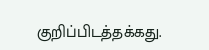குறிப்பிடத்தக்கது.